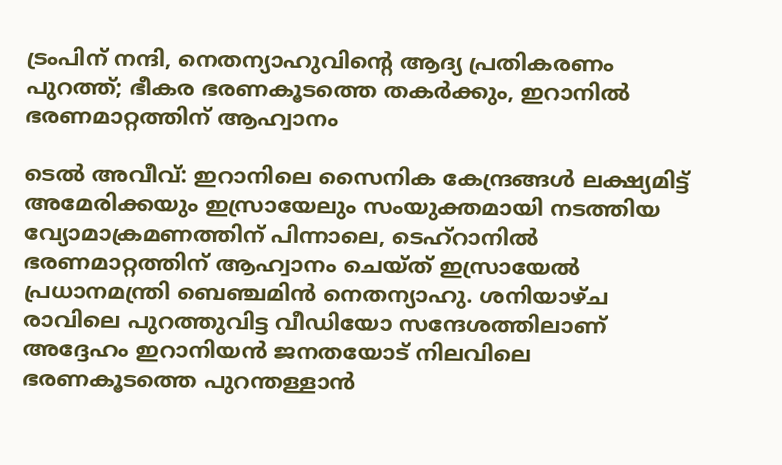ട്രംപിന് നന്ദി, നെതന്യാഹുവിന്‍റെ ആദ്യ പ്രതികരണം പുറത്ത്; ഭീകര ഭരണകൂടത്തെ തകർക്കും, ഇറാനിൽ ഭരണമാറ്റത്തിന് ആഹ്വാനം

ടെൽ അവീവ്: ഇറാനിലെ സൈനിക കേന്ദ്രങ്ങൾ ലക്ഷ്യമിട്ട് അമേരിക്കയും ഇസ്രായേലും സംയുക്തമായി നടത്തിയ വ്യോമാക്രമണത്തിന് പിന്നാലെ, ടെഹ്‌റാനിൽ ഭരണമാറ്റത്തിന് ആഹ്വാനം ചെയ്ത് ഇസ്രായേൽ പ്രധാനമന്ത്രി ബെഞ്ചമിൻ നെതന്യാഹു. ശനിയാഴ്ച രാവിലെ പുറത്തുവിട്ട വീഡിയോ സന്ദേശത്തിലാണ് അദ്ദേഹം ഇറാനിയൻ ജനതയോട് നിലവിലെ ഭരണകൂടത്തെ പുറന്തള്ളാൻ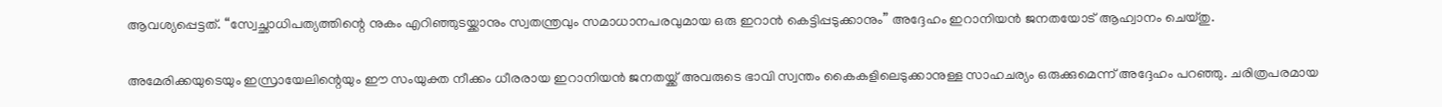ആവശ്യപ്പെട്ടത്. “സ്വേച്ഛാധിപത്യത്തിന്റെ നുകം എറിഞ്ഞുടയ്ക്കാനും സ്വതന്ത്രവും സമാധാനപരവുമായ ഒരു ഇറാൻ കെട്ടിപ്പടുക്കാനും” അദ്ദേഹം ഇറാനിയൻ ജനതയോട് ആഹ്വാനം ചെയ്തു.

അമേരിക്കയുടെയും ഇസ്രായേലിന്റെയും ഈ സംയുക്ത നീക്കം ധീരരായ ഇറാനിയൻ ജനതയ്ക്ക് അവരുടെ ഭാവി സ്വന്തം കൈകളിലെടുക്കാനുള്ള സാഹചര്യം ഒരുക്കുമെന്ന് അദ്ദേഹം പറഞ്ഞു. ചരിത്രപരമായ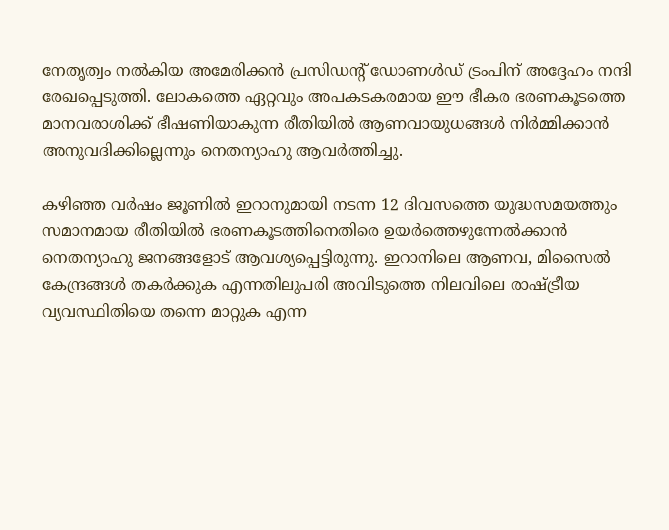നേതൃത്വം നൽകിയ അമേരിക്കൻ പ്രസിഡന്‍റ് ഡോണൾഡ് ട്രംപിന് അദ്ദേഹം നന്ദി രേഖപ്പെടുത്തി. ലോകത്തെ ഏറ്റവും അപകടകരമായ ഈ ഭീകര ഭരണകൂടത്തെ മാനവരാശിക്ക് ഭീഷണിയാകുന്ന രീതിയിൽ ആണവായുധങ്ങൾ നിർമ്മിക്കാൻ അനുവദിക്കില്ലെന്നും നെതന്യാഹു ആവർത്തിച്ചു.

കഴിഞ്ഞ വർഷം ജൂണിൽ ഇറാനുമായി നടന്ന 12 ദിവസത്തെ യുദ്ധസമയത്തും സമാനമായ രീതിയിൽ ഭരണകൂടത്തിനെതിരെ ഉയർത്തെഴുന്നേൽക്കാൻ നെതന്യാഹു ജനങ്ങളോട് ആവശ്യപ്പെട്ടിരുന്നു. ഇറാനിലെ ആണവ, മിസൈൽ കേന്ദ്രങ്ങൾ തകർക്കുക എന്നതിലുപരി അവിടുത്തെ നിലവിലെ രാഷ്ട്രീയ വ്യവസ്ഥിതിയെ തന്നെ മാറ്റുക എന്ന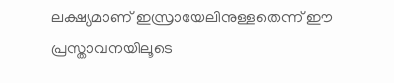ലക്ഷ്യമാണ് ഇസ്രായേലിനുള്ളതെന്ന് ഈ പ്രസ്താവനയിലൂടെ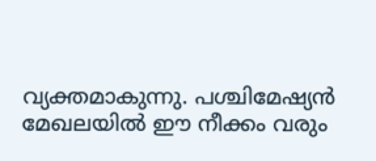വ്യക്തമാകുന്നു. പശ്ചിമേഷ്യൻ മേഖലയിൽ ഈ നീക്കം വരും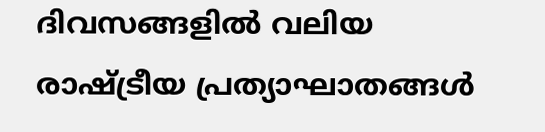ദിവസങ്ങളിൽ വലിയ രാഷ്ട്രീയ പ്രത്യാഘാതങ്ങൾ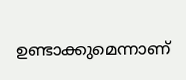ഉണ്ടാക്കുമെന്നാണ്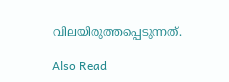വിലയിരുത്തപ്പെടുന്നത്.

Also Read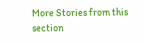More Stories from this section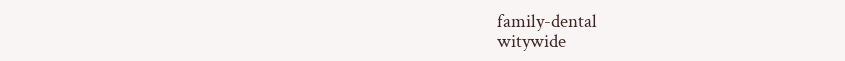family-dental
witywide